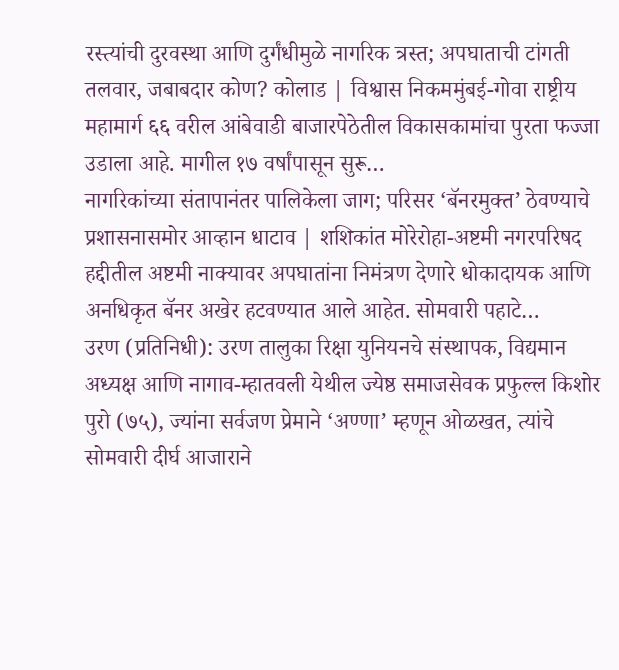रस्त्यांची दुरवस्था आणि दुर्गंधीमुळे नागरिक त्रस्त; अपघाताची टांगती तलवार, जबाबदार कोण? कोलाड | विश्वास निकममुंबई-गोवा राष्ट्रीय महामार्ग ६६ वरील आंबेवाडी बाजारपेठेतील विकासकामांचा पुरता फज्जा उडाला आहे. मागील १७ वर्षांपासून सुरू…
नागरिकांच्या संतापानंतर पालिकेला जाग; परिसर ‘बॅनरमुक्त’ ठेवण्याचे प्रशासनासमोर आव्हान धाटाव | शशिकांत मोरेरोहा-अष्टमी नगरपरिषद हद्दीतील अष्टमी नाक्यावर अपघातांना निमंत्रण देणारे धोकादायक आणि अनधिकृत बॅनर अखेर हटवण्यात आले आहेत. सोमवारी पहाटे…
उरण (प्रतिनिधी): उरण तालुका रिक्षा युनियनचे संस्थापक, विद्यमान अध्यक्ष आणि नागाव-म्हातवली येथील ज्येष्ठ समाजसेवक प्रफुल्ल किशोर पुरो (७५), ज्यांना सर्वजण प्रेमाने ‘अण्णा’ म्हणून ओळखत, त्यांचे सोमवारी दीर्घ आजाराने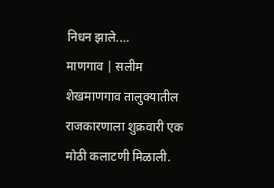निधन झाले.…
माणगाव | सलीम शेखमाणगाव तालुक्यातील राजकारणाला शुक्रवारी एक मोठी कलाटणी मिळाली.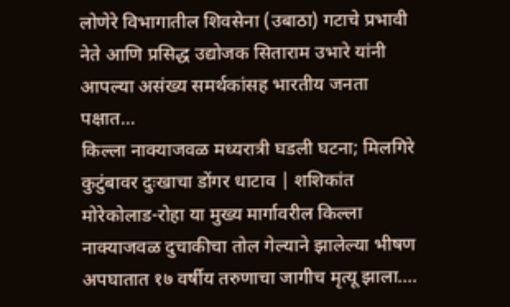लोणेरे विभागातील शिवसेना (उबाठा) गटाचे प्रभावी नेते आणि प्रसिद्ध उद्योजक सिताराम उभारे यांनी आपल्या असंख्य समर्थकांसह भारतीय जनता पक्षात…
किल्ला नाक्याजवळ मध्यरात्री घडली घटना; मिलगिरे कुटुंबावर दुःखाचा डोंगर धाटाव | शशिकांत मोरेकोलाड-रोहा या मुख्य मार्गावरील किल्ला नाक्याजवळ दुचाकीचा तोल गेल्याने झालेल्या भीषण अपघातात १७ वर्षीय तरुणाचा जागीच मृत्यू झाला.…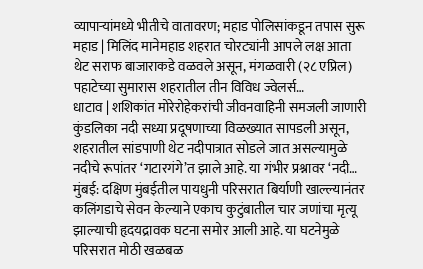व्यापाऱ्यांमध्ये भीतीचे वातावरण; महाड पोलिसांकडून तपास सुरू महाड | मिलिंद मानेमहाड शहरात चोरट्यांनी आपले लक्ष आता थेट सराफ बाजाराकडे वळवले असून, मंगळवारी (२८ एप्रिल) पहाटेच्या सुमारास शहरातील तीन विविध ज्वेलर्स…
धाटाव | शशिकांत मोरेरोहेकरांची जीवनवाहिनी समजली जाणारी कुंडलिका नदी सध्या प्रदूषणाच्या विळख्यात सापडली असून, शहरातील सांडपाणी थेट नदीपात्रात सोडले जात असल्यामुळे नदीचे रूपांतर ‘गटारगंगे’त झाले आहे. या गंभीर प्रश्नावर ‘नदी…
मुंबई: दक्षिण मुंबईतील पायधुनी परिसरात बिर्याणी खाल्ल्यानंतर कलिंगडाचे सेवन केल्याने एकाच कुटुंबातील चार जणांचा मृत्यू झाल्याची हृदयद्रावक घटना समोर आली आहे. या घटनेमुळे परिसरात मोठी खळबळ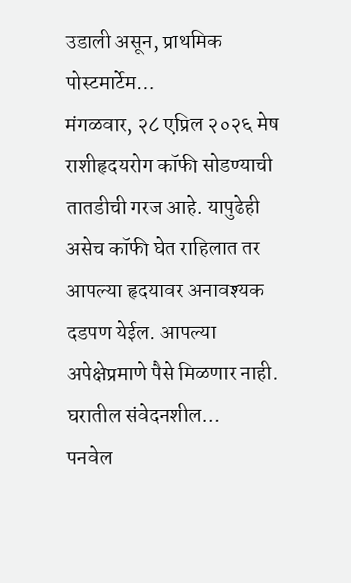उडाली असून, प्राथमिक पोस्टमार्टेम…
मंगळवार, २८ एप्रिल २०२६ मेष राशीहृदयरोग कॉफी सोडण्याची तातडीची गरज आहे. यापुढेही असेच कॉफी घेत राहिलात तर आपल्या हृदयावर अनावश्यक दडपण येईल. आपल्या अपेक्षेप्रमाणे पैसे मिळणार नाही. घरातील संवेदनशील…
पनवेल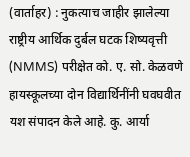(वार्ताहर) : नुकत्याच जाहीर झालेल्या राष्ट्रीय आर्थिक दुर्बल घटक शिष्यवृत्ती (NMMS) परीक्षेत को. ए. सो. केळवणे हायस्कूलच्या दोन विद्यार्थिनींनी घवघवीत यश संपादन केले आहे. कु. आर्या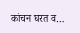कांचन घरत व…